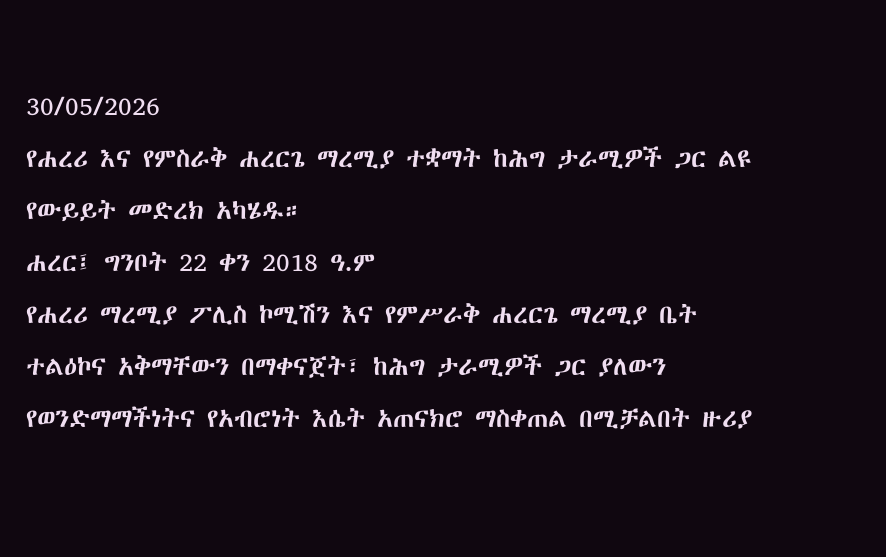30/05/2026
የሐረሪ እና የምስራቅ ሐረርጌ ማረሚያ ተቋማት ከሕግ ታራሚዎች ጋር ልዩ የውይይት መድረክ አካሄዱ።
ሐረር፤ ግንቦት 22 ቀን 2018 ዓ.ም
የሐረሪ ማረሚያ ፖሊስ ኮሚሽን እና የምሥራቅ ሐረርጌ ማረሚያ ቤት ተልዕኮና አቅማቸውን በማቀናጀት፣ ከሕግ ታራሚዎች ጋር ያለውን የወንድማማችነትና የአብሮነት እሴት አጠናክሮ ማስቀጠል በሚቻልበት ዙሪያ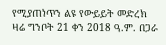የሚያጠነጥን ልዩ የውይይት መድረክ ዛሬ ግንቦት 21 ቀን 2018 ዓ.ም. በጋራ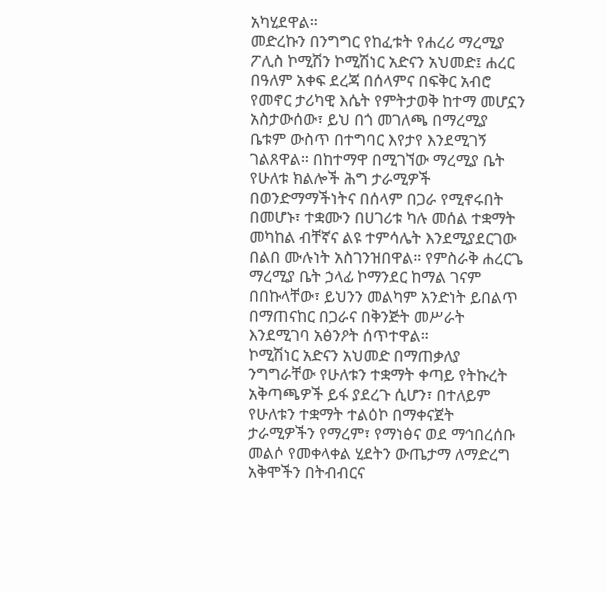አካሂደዋል።
መድረኩን በንግግር የከፈቱት የሐረሪ ማረሚያ ፖሊስ ኮሚሽን ኮሚሽነር አድናን አህመድ፤ ሐረር በዓለም አቀፍ ደረጃ በሰላምና በፍቅር አብሮ የመኖር ታሪካዊ እሴት የምትታወቅ ከተማ መሆኗን አስታውሰው፣ ይህ በጎ መገለጫ በማረሚያ ቤቱም ውስጥ በተግባር እየታየ እንደሚገኝ ገልጸዋል። በከተማዋ በሚገኘው ማረሚያ ቤት የሁለቱ ክልሎች ሕግ ታራሚዎች በወንድማማችነትና በሰላም በጋራ የሚኖሩበት በመሆኑ፣ ተቋሙን በሀገሪቱ ካሉ መሰል ተቋማት መካከል ብቸኛና ልዩ ተምሳሌት እንደሚያደርገው በልበ ሙሉነት አስገንዝበዋል። የምስራቅ ሐረርጌ ማረሚያ ቤት ኃላፊ ኮማንደር ከማል ገናም በበኩላቸው፣ ይህንን መልካም አንድነት ይበልጥ በማጠናከር በጋራና በቅንጅት መሥራት እንደሚገባ አፅንዖት ሰጥተዋል።
ኮሚሽነር አድናን አህመድ በማጠቃለያ ንግግራቸው የሁለቱን ተቋማት ቀጣይ የትኩረት አቅጣጫዎች ይፋ ያደረጉ ሲሆን፣ በተለይም የሁለቱን ተቋማት ተልዕኮ በማቀናጀት ታራሚዎችን የማረም፣ የማነፅና ወደ ማኅበረሰቡ መልሶ የመቀላቀል ሂደትን ውጤታማ ለማድረግ አቅሞችን በትብብርና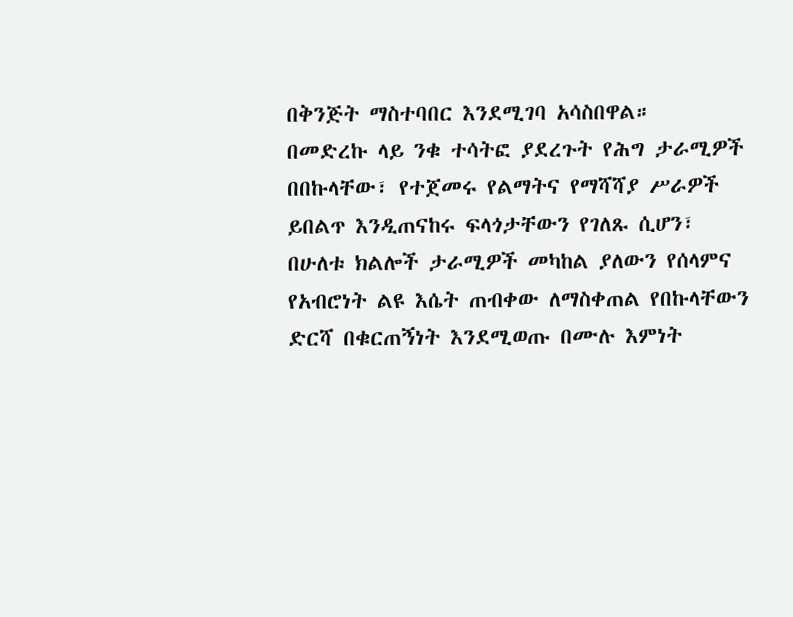በቅንጅት ማስተባበር እንደሚገባ አሳስበዋል።
በመድረኩ ላይ ንቁ ተሳትፎ ያደረጉት የሕግ ታራሚዎች በበኩላቸው፣ የተጀመሩ የልማትና የማሻሻያ ሥራዎች ይበልጥ እንዲጠናከሩ ፍላጎታቸውን የገለጹ ሲሆን፣ በሁለቱ ክልሎች ታራሚዎች መካከል ያለውን የሰላምና የአብሮነት ልዩ እሴት ጠብቀው ለማስቀጠል የበኩላቸውን ድርሻ በቁርጠኝነት እንደሚወጡ በሙሉ እምነት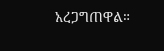አረጋግጠዋል።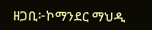ዘጋቢ፦ኮማንደር ማህዲ